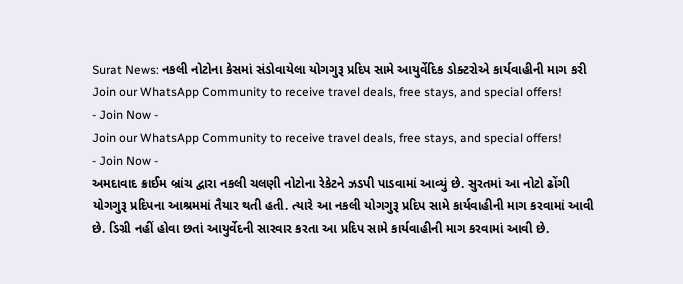Surat News: નકલી નોટોના કેસમાં સંડોવાયેલા યોગગુરૂ પ્રદિપ સામે આયુર્વેદિક ડોક્ટરોએ કાર્યવાહીની માગ કરી
Join our WhatsApp Community to receive travel deals, free stays, and special offers!
- Join Now -
Join our WhatsApp Community to receive travel deals, free stays, and special offers!
- Join Now -
અમદાવાદ ક્રાઈમ બ્રાંચ દ્વારા નકલી ચલણી નોટોના રેકેટને ઝડપી પાડવામાં આવ્યું છે. સુરતમાં આ નોટો ઢોંગી યોગગુરૂ પ્રદિપના આશ્રમમાં તૈયાર થતી હતી. ત્યારે આ નકલી યોગગુરૂ પ્રદિપ સામે કાર્યવાહીની માગ કરવામાં આવી છે. ડિગ્રી નહીં હોવા છતાં આયુર્વેદની સારવાર કરતા આ પ્રદિપ સામે કાર્યવાહીની માગ કરવામાં આવી છે.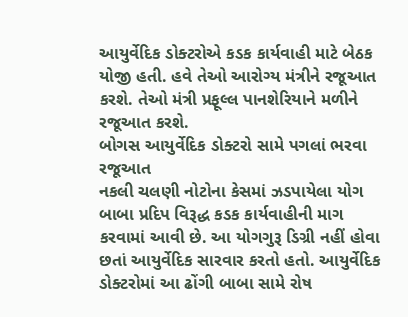આયુર્વેદિક ડોક્ટરોએ કડક કાર્યવાહી માટે બેઠક યોજી હતી. હવે તેઓ આરોગ્ય મંત્રીને રજૂઆત કરશે. તેઓ મંત્રી પ્રફૂલ્લ પાનશેરિયાને મળીને રજૂઆત કરશે.
બોગસ આયુર્વેદિક ડોક્ટરો સામે પગલાં ભરવા રજૂઆત
નકલી ચલણી નોટોના કેસમાં ઝડપાયેલા યોગ બાબા પ્રદિપ વિરૂદ્ધ કડક કાર્યવાહીની માગ કરવામાં આવી છે. આ યોગગુરૂ ડિગ્રી નહીં હોવા છતાં આયુર્વેદિક સારવાર કરતો હતો. આયુર્વેદિક ડોક્ટરોમાં આ ઢોંગી બાબા સામે રોષ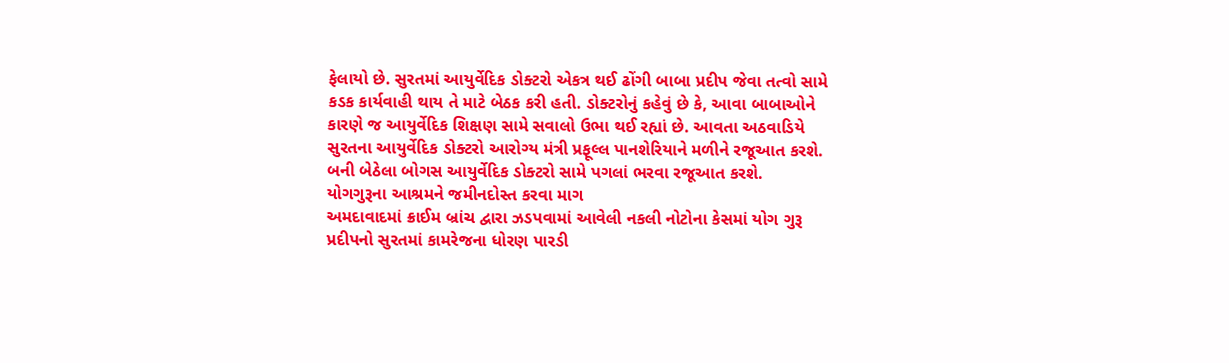ફેલાયો છે. સુરતમાં આયુર્વેદિક ડોક્ટરો એકત્ર થઈ ઢોંગી બાબા પ્રદીપ જેવા તત્વો સામે કડક કાર્યવાહી થાય તે માટે બેઠક કરી હતી. ડોક્ટરોનું કહેવું છે કે, આવા બાબાઓને કારણે જ આયુર્વેદિક શિક્ષણ સામે સવાલો ઉભા થઈ રહ્યાં છે. આવતા અઠવાડિયે સુરતના આયુર્વેદિક ડોક્ટરો આરોગ્ય મંત્રી પ્રફૂલ્લ પાનશેરિયાને મળીને રજૂઆત કરશે. બની બેઠેલા બોગસ આયુર્વેદિક ડોક્ટરો સામે પગલાં ભરવા રજૂઆત કરશે.
યોગગુરૂના આશ્રમને જમીનદોસ્ત કરવા માગ
અમદાવાદમાં ક્રાઈમ બ્રાંચ દ્વારા ઝડપવામાં આવેલી નકલી નોટોના કેસમાં યોગ ગુરૂ પ્રદીપનો સુરતમાં કામરેજના ધોરણ પારડી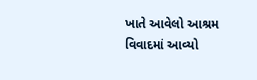ખાતે આવેલો આશ્રમ વિવાદમાં આવ્યો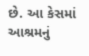છે. આ કેસમાં આશ્રમનું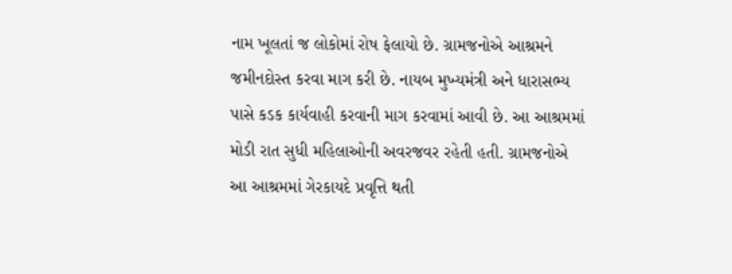નામ ખૂલતાં જ લોકોમાં રોષ ફેલાયો છે. ગ્રામજનોએ આશ્રમને જમીનદોસ્ત કરવા માગ કરી છે. નાયબ મુખ્યમંત્રી અને ધારાસભ્ય પાસે કડક કાર્યવાહી કરવાની માગ કરવામાં આવી છે. આ આશ્રમમાં મોડી રાત સુધી મહિલાઓની અવરજવર રહેતી હતી. ગ્રામજનોએ આ આશ્રમમાં ગેરકાયદે પ્રવૃત્તિ થતી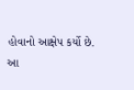હોવાનો આક્ષેપ કર્યો છે.
આ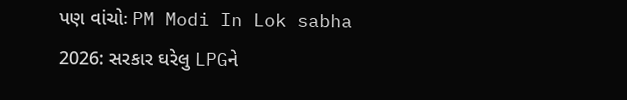પણ વાંચોઃ PM Modi In Lok sabha 2026: સરકાર ઘરેલુ LPGને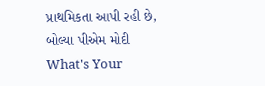પ્રાથમિકતા આપી રહી છે, બોલ્યા પીએમ મોદી
What's Your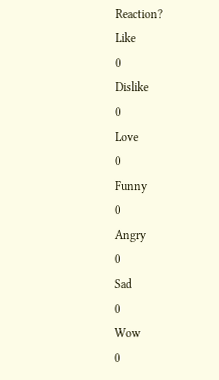Reaction?
Like
0
Dislike
0
Love
0
Funny
0
Angry
0
Sad
0
Wow
0